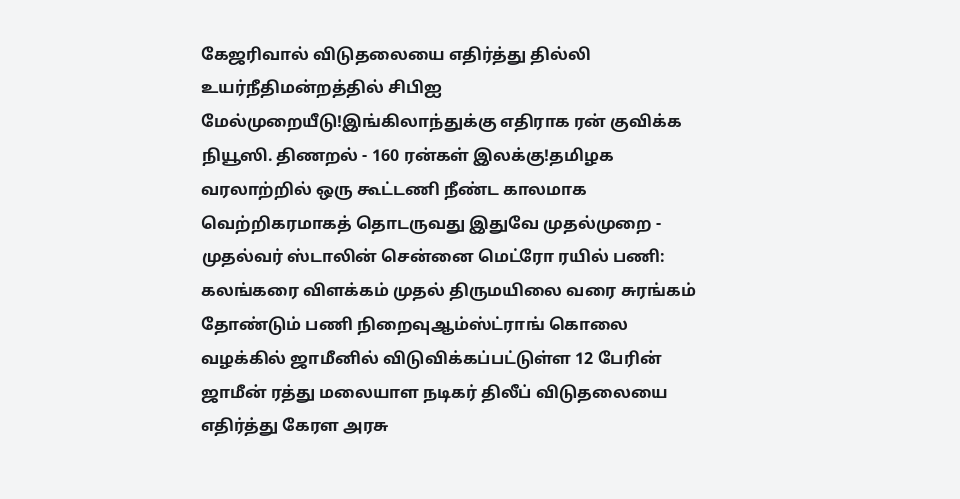கேஜரிவால் விடுதலையை எதிர்த்து தில்லி உயர்நீதிமன்றத்தில் சிபிஐ மேல்முறையீடு!இங்கிலாந்துக்கு எதிராக ரன் குவிக்க நியூஸி. திணறல் - 160 ரன்கள் இலக்கு!தமிழக வரலாற்றில் ஒரு கூட்டணி நீண்ட காலமாக வெற்றிகரமாகத் தொடருவது இதுவே முதல்முறை - முதல்வர் ஸ்டாலின் சென்னை மெட்ரோ ரயில் பணி: கலங்கரை விளக்கம் முதல் திருமயிலை வரை சுரங்கம் தோண்டும் பணி நிறைவுஆம்ஸ்ட்ராங் கொலை வழக்கில் ஜாமீனில் விடுவிக்கப்பட்டுள்ள 12 பேரின் ஜாமீன் ரத்து மலையாள நடிகர் திலீப் விடுதலையை எதிர்த்து கேரள அரசு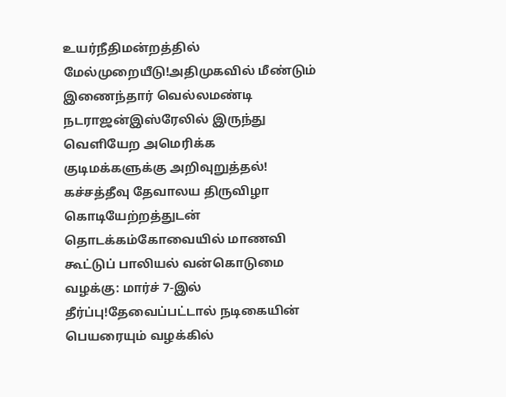உயர்நீதிமன்றத்தில் மேல்முறையீடு!அதிமுகவில் மீண்டும் இணைந்தார் வெல்லமண்டி நடராஜன்இஸ்ரேலில் இருந்து வெளியேற அமெரிக்க குடிமக்களுக்கு அறிவுறுத்தல்! கச்சத்தீவு தேவாலய திருவிழா கொடியேற்றத்துடன் தொடக்கம்கோவையில் மாணவி கூட்டுப் பாலியல் வன்கொடுமை வழக்கு: மார்ச் 7-இல் தீர்ப்பு!தேவைப்பட்டால் நடிகையின் பெயரையும் வழக்கில்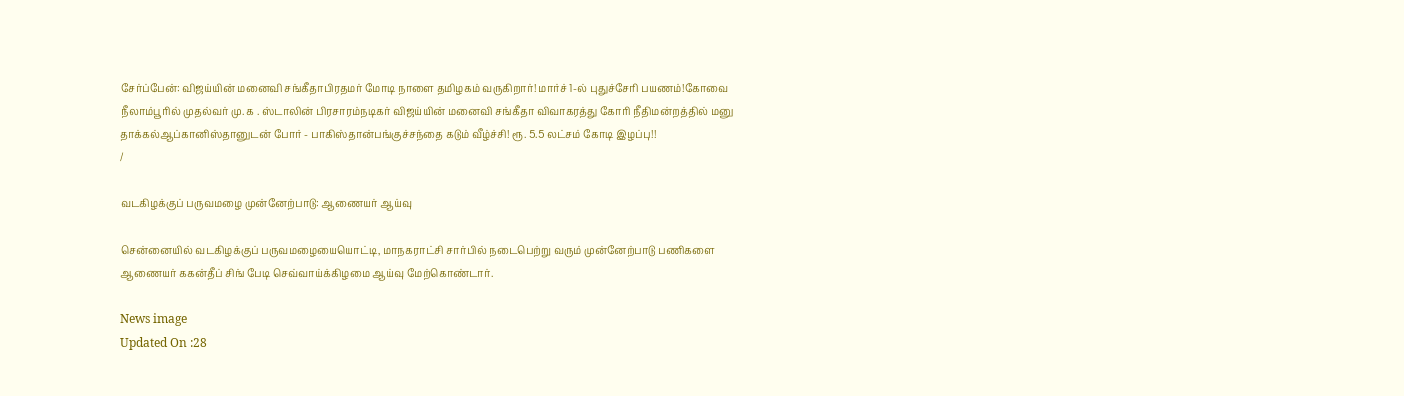சேர்ப்பேன்: விஜய்யின் மனைவி சங்கீதாபிரதமர் மோடி நாளை தமிழகம் வருகிறார்! மார்ச் 1-ல் புதுச்சேரி பயணம்!கோவை நீலாம்பூரில் முதல்வர் மு. க . ஸ்டாலின் பிரசாரம்நடிகர் விஜய்யின் மனைவி சங்கீதா விவாகரத்து கோரி நீதிமன்றத்தில் மனு தாக்கல்ஆப்கானிஸ்தானுடன் போர் - பாகிஸ்தான்பங்குச்சந்தை கடும் வீழ்ச்சி! ரூ. 5.5 லட்சம் கோடி இழப்பு!!
/

வடகிழக்குப் பருவமழை முன்னேற்பாடு: ஆணையர் ஆய்வு

சென்னையில் வடகிழக்குப் பருவமழையையொட்டி, மாநகராட்சி சார்பில் நடைபெற்று வரும் முன்னேற்பாடு பணிகளை ஆணையர் ககன்தீப் சிங் பேடி செவ்வாய்க்கிழமை ஆய்வு மேற்கொண்டார்.

News image
Updated On :28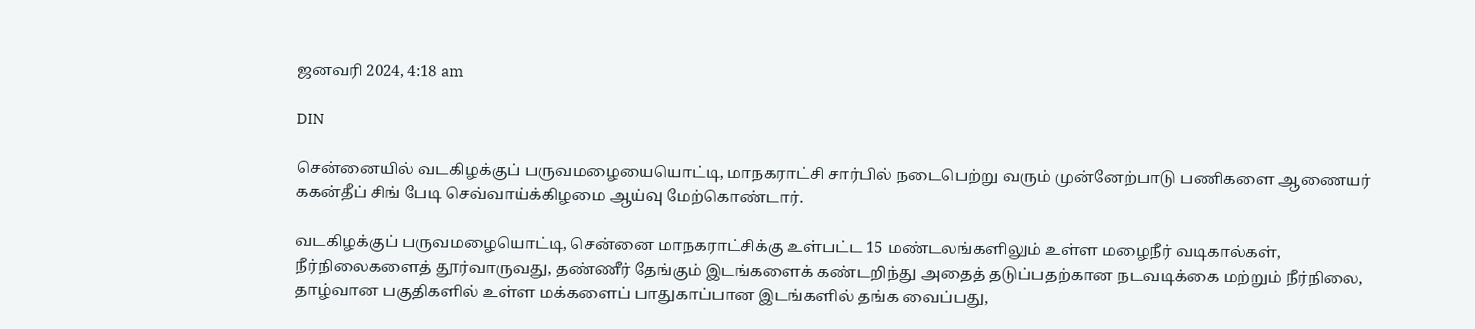ஜனவரி 2024, 4:18 am

DIN

சென்னையில் வடகிழக்குப் பருவமழையையொட்டி, மாநகராட்சி சார்பில் நடைபெற்று வரும் முன்னேற்பாடு பணிகளை ஆணையர் ககன்தீப் சிங் பேடி செவ்வாய்க்கிழமை ஆய்வு மேற்கொண்டார்.

வடகிழக்குப் பருவமழையொட்டி, சென்னை மாநகராட்சிக்கு உள்பட்ட 15 மண்டலங்களிலும் உள்ள மழைநீர் வடிகால்கள், நீர்நிலைகளைத் தூர்வாருவது, தண்ணீர் தேங்கும் இடங்களைக் கண்டறிந்து அதைத் தடுப்பதற்கான நடவடிக்கை மற்றும் நீர்நிலை, தாழ்வான பகுதிகளில் உள்ள மக்களைப் பாதுகாப்பான இடங்களில் தங்க வைப்பது,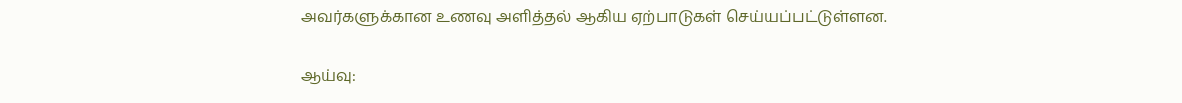அவர்களுக்கான உணவு அளித்தல் ஆகிய ஏற்பாடுகள் செய்யப்பட்டுள்ளன.

ஆய்வு: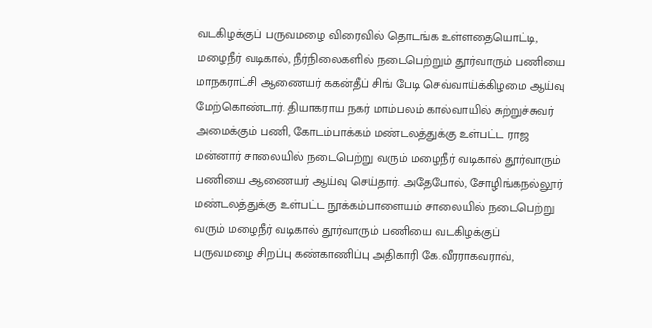வடகிழக்குப் பருவமழை விரைவில் தொடங்க உள்ளதையொட்டி, மழைநீர் வடிகால், நீர்நிலைகளில் நடைபெற்றும் தூர்வாரும் பணியை மாநகராட்சி ஆணையர் ககன்தீப் சிங் பேடி செவ்வாய்க்கிழமை ஆய்வு மேற்கொண்டார். தியாகராய நகர் மாம்பலம் கால்வாயில் சுற்றுச்சுவர் அமைக்கும் பணி, கோடம்பாக்கம் மண்டலத்துக்கு உள்பட்ட ராஜ மன்னார் சாலையில் நடைபெற்று வரும் மழைநீர் வடிகால் தூர்வாரும் பணியை ஆணையர் ஆய்வு செய்தார். அதேபோல், சோழிங்கநல்லூர் மண்டலத்துக்கு உள்பட்ட நூக்கம்பாளையம் சாலையில் நடைபெற்று வரும் மழைநீர் வடிகால் தூர்வாரும் பணியை வடகிழக்குப் பருவமழை சிறப்பு கண்காணிப்பு அதிகாரி கே.வீரராகவராவ்,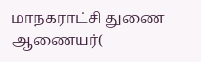மாநகராட்சி துணை ஆணையர்(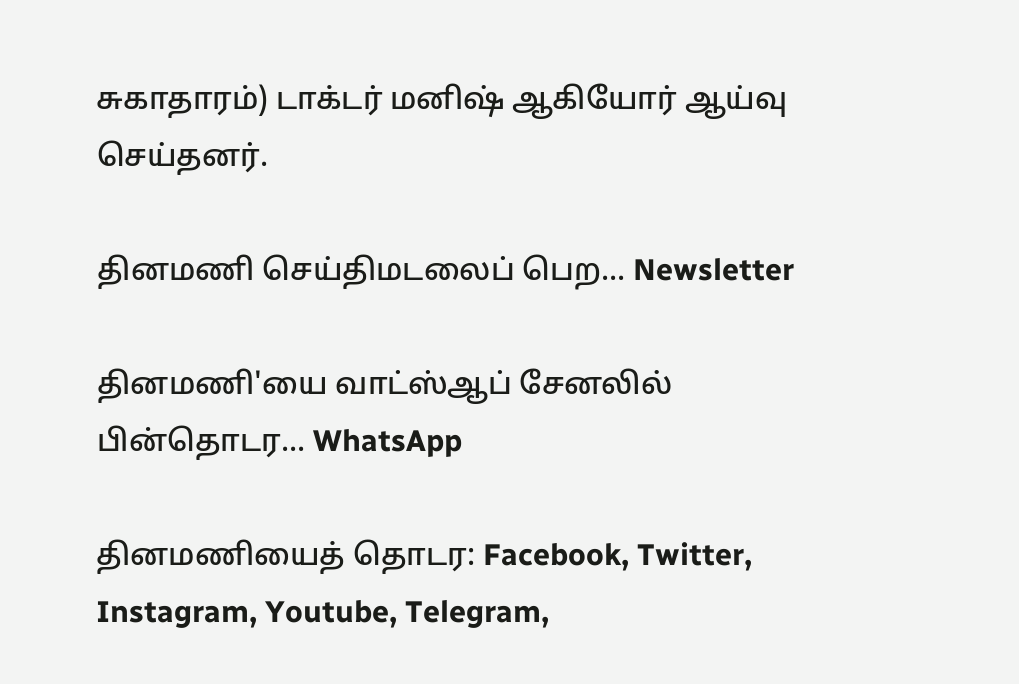சுகாதாரம்) டாக்டர் மனிஷ் ஆகியோர் ஆய்வு செய்தனர்.

தினமணி செய்திமடலைப் பெற... Newsletter

தினமணி'யை வாட்ஸ்ஆப் சேனலில் பின்தொடர... WhatsApp

தினமணியைத் தொடர: Facebook, Twitter, Instagram, Youtube, Telegram,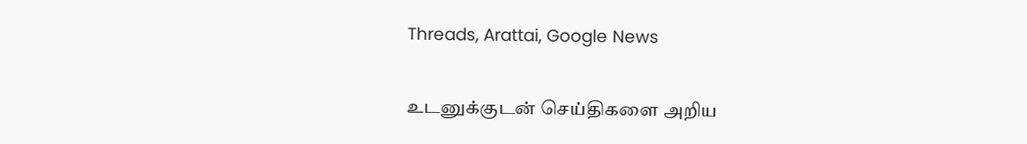Threads, Arattai, Google News

உடனுக்குடன் செய்திகளை அறிய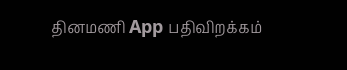தினமணி App பதிவிறக்கம்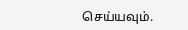செய்யவும்.